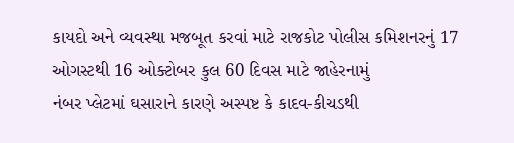કાયદો અને વ્યવસ્થા મજબૂત કરવાં માટે રાજકોટ પોલીસ કમિશનરનું 17 ઓગસ્ટથી 16 ઓક્ટોબર કુલ 60 દિવસ માટે જાહેરનામું
નંબર પ્લેટમાં ઘસારાને કારણે અસ્પષ્ટ કે કાદવ-કીચડથી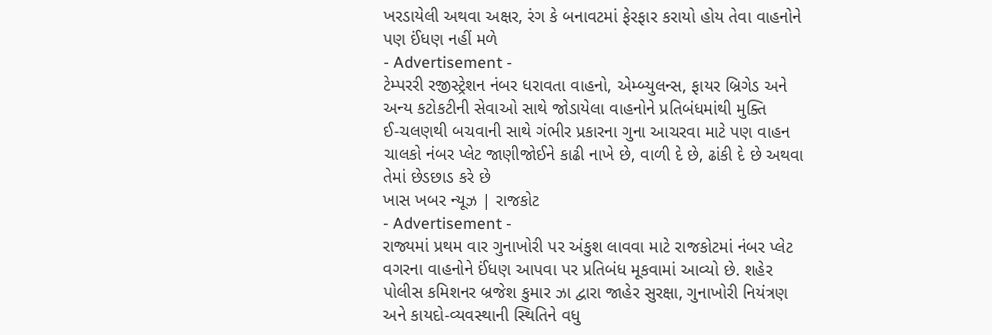ખરડાયેલી અથવા અક્ષર, રંગ કે બનાવટમાં ફેરફાર કરાયો હોય તેવા વાહનોને પણ ઈંધણ નહીં મળે
- Advertisement -
ટેમ્પરરી રજીસ્ટ્રેશન નંબર ધરાવતા વાહનો, એમ્બ્યુલન્સ, ફાયર બ્રિગેડ અને અન્ય કટોકટીની સેવાઓ સાથે જોડાયેલા વાહનોને પ્રતિબંધમાંથી મુક્તિ
ઈ-ચલણથી બચવાની સાથે ગંભીર પ્રકારના ગુના આચરવા માટે પણ વાહન ચાલકો નંબર પ્લેટ જાણીજોઈને કાઢી નાખે છે, વાળી દે છે, ઢાંકી દે છે અથવા તેમાં છેડછાડ કરે છે
ખાસ ખબર ન્યૂઝ | રાજકોટ
- Advertisement -
રાજ્યમાં પ્રથમ વાર ગુનાખોરી પર અંકુશ લાવવા માટે રાજકોટમાં નંબર પ્લેટ વગરના વાહનોને ઈંધણ આપવા પર પ્રતિબંધ મૂકવામાં આવ્યો છે. શહેર પોલીસ કમિશનર બ્રજેશ કુમાર ઝા દ્વારા જાહેર સુરક્ષા, ગુનાખોરી નિયંત્રણ અને કાયદો-વ્યવસ્થાની સ્થિતિને વધુ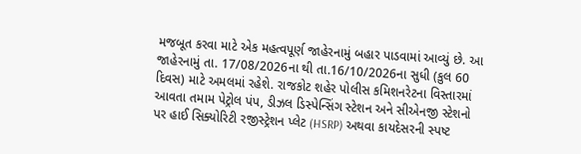મજબૂત કરવા માટે એક મહત્વપૂર્ણ જાહેરનામું બહાર પાડવામાં આવ્યું છે. આ જાહેરનામું તા. 17/08/2026ના થી તા.16/10/2026ના સુધી (કુલ 60 દિવસ) માટે અમલમાં રહેશે. રાજકોટ શહેર પોલીસ કમિશનરેટના વિસ્તારમાં આવતા તમામ પેટ્રોલ પંપ, ડીઝલ ડિસ્પેન્સિંગ સ્ટેશન અને સીએનજી સ્ટેશનો પર હાઈ સિક્યોરિટી રજીસ્ટ્રેશન પ્લેટ (HSRP) અથવા કાયદેસરની સ્પષ્ટ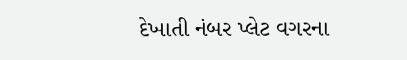દેખાતી નંબર પ્લેટ વગરના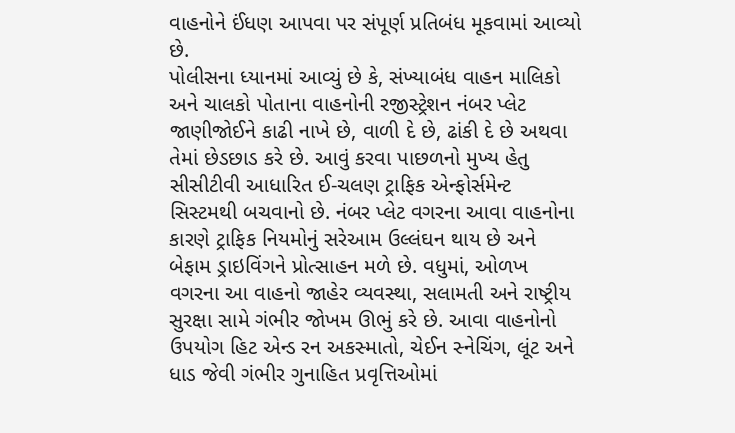વાહનોને ઈંધણ આપવા પર સંપૂર્ણ પ્રતિબંધ મૂકવામાં આવ્યો છે.
પોલીસના ધ્યાનમાં આવ્યું છે કે, સંખ્યાબંધ વાહન માલિકો અને ચાલકો પોતાના વાહનોની રજીસ્ટ્રેશન નંબર પ્લેટ જાણીજોઈને કાઢી નાખે છે, વાળી દે છે, ઢાંકી દે છે અથવા તેમાં છેડછાડ કરે છે. આવું કરવા પાછળનો મુખ્ય હેતુ સીસીટીવી આધારિત ઈ-ચલણ ટ્રાફિક એન્ફોર્સમેન્ટ સિસ્ટમથી બચવાનો છે. નંબર પ્લેટ વગરના આવા વાહનોના કારણે ટ્રાફિક નિયમોનું સરેઆમ ઉલ્લંઘન થાય છે અને બેફામ ડ્રાઇવિંગને પ્રોત્સાહન મળે છે. વધુમાં, ઓળખ વગરના આ વાહનો જાહેર વ્યવસ્થા, સલામતી અને રાષ્ટ્રીય સુરક્ષા સામે ગંભીર જોખમ ઊભું કરે છે. આવા વાહનોનો ઉપયોગ હિટ એન્ડ રન અકસ્માતો, ચેઈન સ્નેચિંગ, લૂંટ અને ધાડ જેવી ગંભીર ગુનાહિત પ્રવૃત્તિઓમાં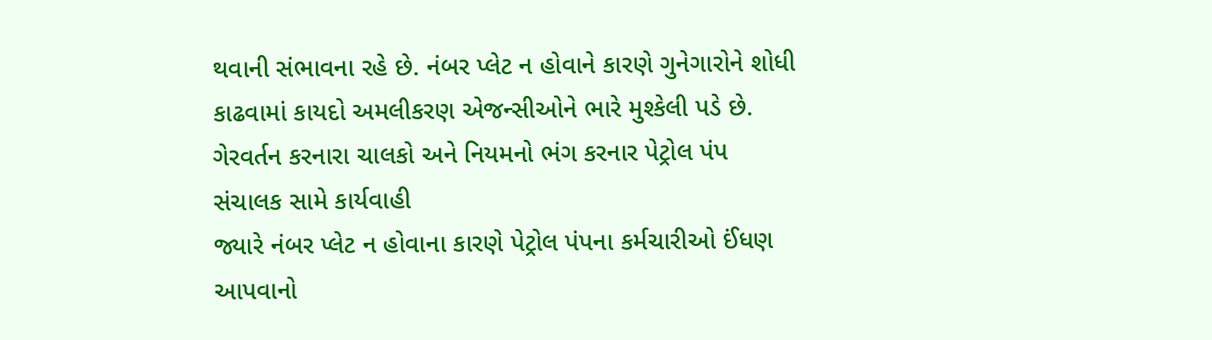થવાની સંભાવના રહે છે. નંબર પ્લેટ ન હોવાને કારણે ગુનેગારોને શોધી કાઢવામાં કાયદો અમલીકરણ એજન્સીઓને ભારે મુશ્કેલી પડે છે.
ગેરવર્તન કરનારા ચાલકો અને નિયમનો ભંગ કરનાર પેટ્રોલ પંપ સંચાલક સામે કાર્યવાહી
જ્યારે નંબર પ્લેટ ન હોવાના કારણે પેટ્રોલ પંપના કર્મચારીઓ ઈંધણ આપવાનો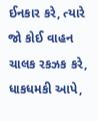ઈનકાર કરે, ત્યારે જો કોઈ વાહન ચાલક રકઝક કરે, ધાકધમકી આપે,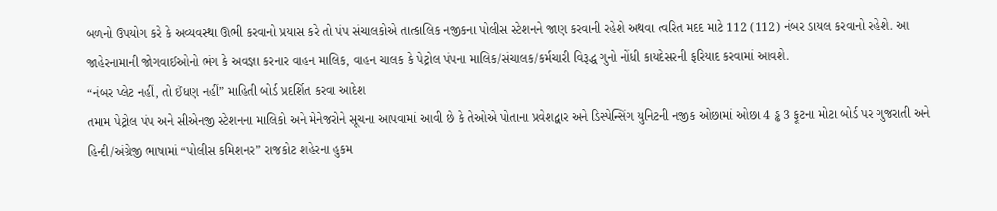બળનો ઉપયોગ કરે કે અવ્યવસ્થા ઊભી કરવાનો પ્રયાસ કરે તો પંપ સંચાલકોએ તાત્કાલિક નજીકના પોલીસ સ્ટેશનને જાણ કરવાની રહેશે અથવા ત્વરિત મદદ માટે 112 (112) નંબર ડાયલ કરવાનો રહેશે. આ જાહેરનામાની જોગવાઈઓનો ભંગ કે અવજ્ઞા કરનાર વાહન માલિક, વાહન ચાલક કે પેટ્રોલ પંપના માલિક/સંચાલક/કર્મચારી વિરૂદ્ધ ગુનો નોંધી કાયદેસરની ફરિયાદ કરવામાં આવશે.
“નંબર પ્લેટ નહીં, તો ઈંધણ નહીં” માહિતી બોર્ડ પ્રદર્શિત કરવા આદેશ
તમામ પેટ્રોલ પંપ અને સીએનજી સ્ટેશનના માલિકો અને મેનેજરોને સૂચના આપવામાં આવી છે કે તેઓએ પોતાના પ્રવેશદ્વાર અને ડિસ્પેન્સિંગ યુનિટની નજીક ઓછામાં ઓછા 4 ડ્ઢ 3 ફૂટના મોટા બોર્ડ પર ગુજરાતી અને હિન્દી/અંગ્રેજી ભાષામાં “પોલીસ કમિશનર” રાજકોટ શહેરના હુકમ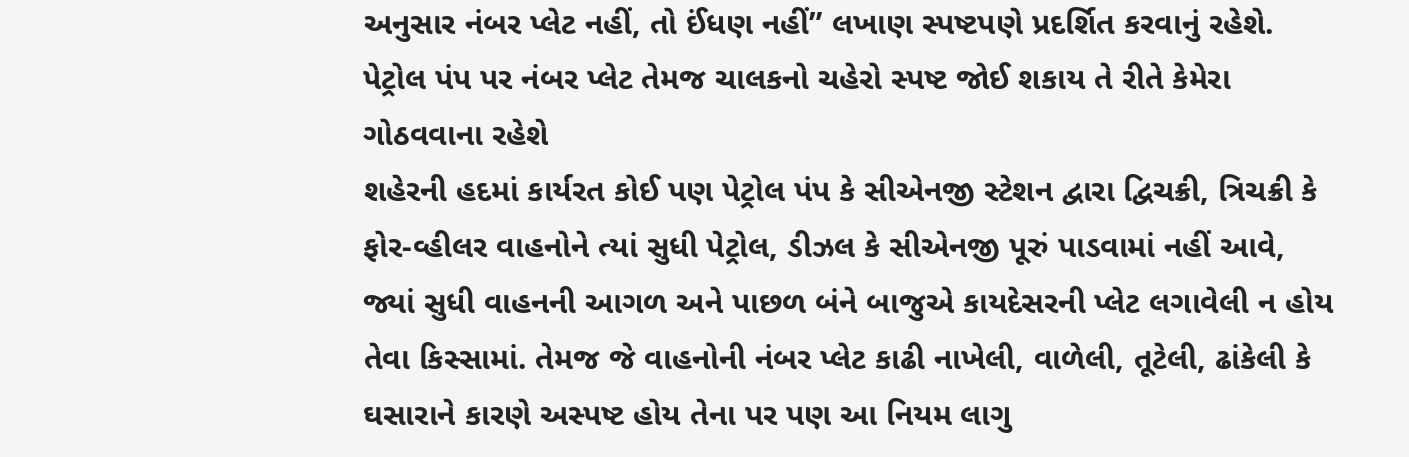અનુસાર નંબર પ્લેટ નહીં, તો ઈંધણ નહીં” લખાણ સ્પષ્ટપણે પ્રદર્શિત કરવાનું રહેશે.
પેટ્રોલ પંપ પર નંબર પ્લેટ તેમજ ચાલકનો ચહેરો સ્પષ્ટ જોઈ શકાય તે રીતે કેમેરા ગોઠવવાના રહેશે
શહેરની હદમાં કાર્યરત કોઈ પણ પેટ્રોલ પંપ કે સીએનજી સ્ટેશન દ્વારા દ્વિચક્રી, ત્રિચક્રી કે ફોર-વ્હીલર વાહનોને ત્યાં સુધી પેટ્રોલ, ડીઝલ કે સીએનજી પૂરું પાડવામાં નહીં આવે, જ્યાં સુધી વાહનની આગળ અને પાછળ બંને બાજુએ કાયદેસરની પ્લેટ લગાવેલી ન હોય તેવા કિસ્સામાં. તેમજ જે વાહનોની નંબર પ્લેટ કાઢી નાખેલી, વાળેલી, તૂટેલી, ઢાંકેલી કે ઘસારાને કારણે અસ્પષ્ટ હોય તેના પર પણ આ નિયમ લાગુ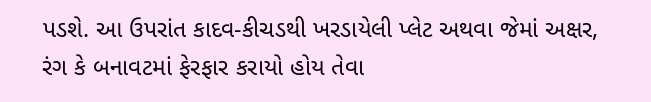પડશે. આ ઉપરાંત કાદવ-કીચડથી ખરડાયેલી પ્લેટ અથવા જેમાં અક્ષર, રંગ કે બનાવટમાં ફેરફાર કરાયો હોય તેવા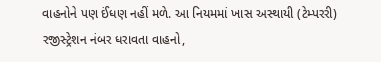વાહનોને પણ ઈંધણ નહીં મળે. આ નિયમમાં ખાસ અસ્થાયી (ટેમ્પરરી) રજીસ્ટ્રેશન નંબર ધરાવતા વાહનો,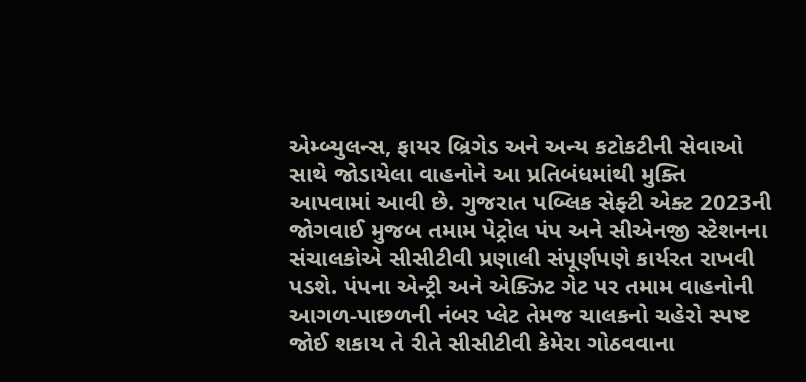એમ્બ્યુલન્સ, ફાયર બ્રિગેડ અને અન્ય કટોકટીની સેવાઓ સાથે જોડાયેલા વાહનોને આ પ્રતિબંધમાંથી મુક્તિ આપવામાં આવી છે. ગુજરાત પબ્લિક સેફ્ટી એક્ટ 2023ની જોગવાઈ મુજબ તમામ પેટ્રોલ પંપ અને સીએનજી સ્ટેશનના સંચાલકોએ સીસીટીવી પ્રણાલી સંપૂર્ણપણે કાર્યરત રાખવી પડશે. પંપના એન્ટ્રી અને એક્ઝિટ ગેટ પર તમામ વાહનોની આગળ-પાછળની નંબર પ્લેટ તેમજ ચાલકનો ચહેરો સ્પષ્ટ જોઈ શકાય તે રીતે સીસીટીવી કેમેરા ગોઠવવાના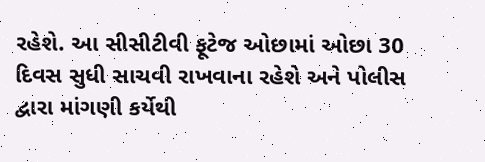રહેશે. આ સીસીટીવી ફૂટેજ ઓછામાં ઓછા 30 દિવસ સુધી સાચવી રાખવાના રહેશે અને પોલીસ દ્વારા માંગણી કર્યેથી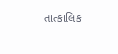તાત્કાલિક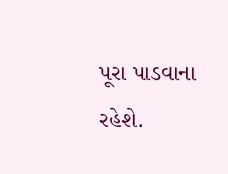પૂરા પાડવાના રહેશે.